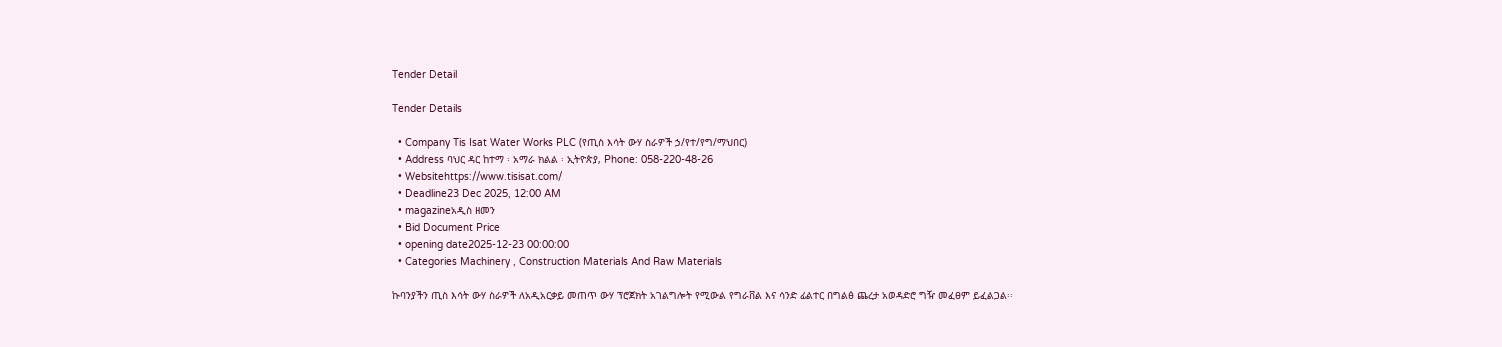Tender Detail

Tender Details

  • Company Tis Isat Water Works PLC (የጢስ እሳት ውሃ ስራዎች ኃ/የተ/የግ/ማህበር)
  • Address ባህር ዳር ከተማ ፡ አማራ ክልል ፡ ኢትዮጵያ, Phone: 058-220-48-26
  • Websitehttps://www.tisisat.com/
  • Deadline23 Dec 2025, 12:00 AM
  • magazineአዲስ ዘመን
  • Bid Document Price
  • opening date2025-12-23 00:00:00
  • Categories Machinery , Construction Materials And Raw Materials

ኩባንያችን ጢስ እሳት ውሃ ስራዎች ለአዲአርቃይ መጠጥ ውሃ ፕሮጀክት አገልግሎት የሚውል የግራቨል እና ሳንድ ፊልተር በግልፅ ጨረታ አወዳድሮ ግዥ መፈፀም ይፈልጋል፡፡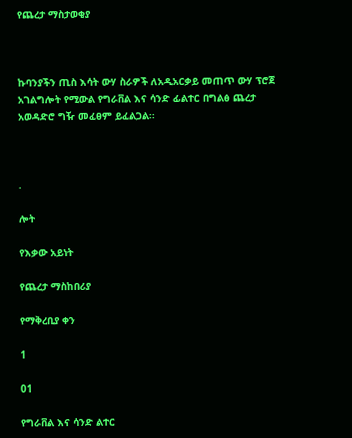የጨረታ ማስታወቂያ



ኩባንያችን ጢስ እሳት ውሃ ስራዎች ለአዲአርቃይ መጠጥ ውሃ ፕሮጀ አገልግሎት የሚውል የግራቨል እና ሳንድ ፊልተር በግልፅ ጨረታ አወዳድሮ ግዥ መፈፀም ይፈልጋል፡፡



.

ሎት

የእቃው አይነት

የጨረታ ማስከበሪያ

የማቅረቢያ ቀን

1

01

የግራቨል እና ሳንድ ልተር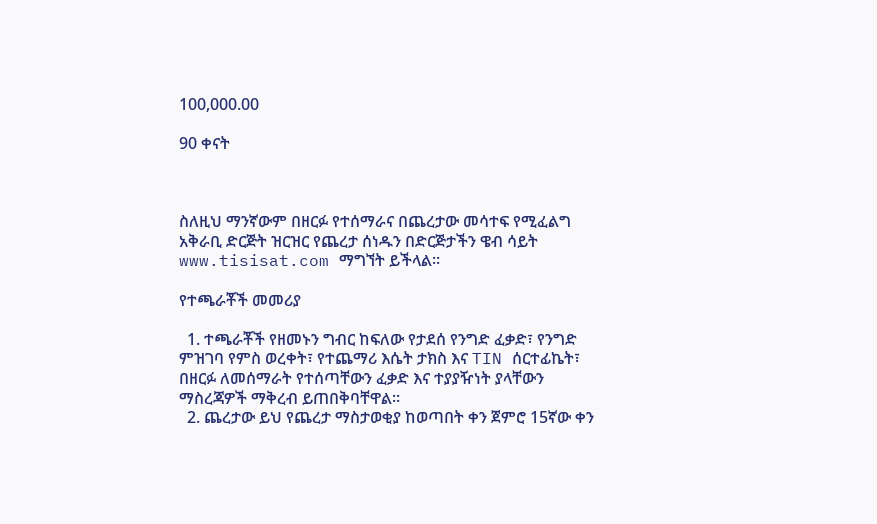100,000.00

90 ቀናት



ስለዚህ ማንኛውም በዘርፉ የተሰማራና በጨረታው መሳተፍ የሚፈልግ አቅራቢ ድርጅት ዝርዝር የጨረታ ሰነዱን በድርጅታችን ዌብ ሳይት www.tisisat.com ማግኘት ይችላል፡፡

የተጫራቾች መመሪያ

  1. ተጫራቾች የዘመኑን ግብር ከፍለው የታደሰ የንግድ ፈቃድ፣ የንግድ ምዝገባ የምስ ወረቀት፣ የተጨማሪ እሴት ታክስ እና TIN ሰርተፊኬት፣ በዘርፉ ለመሰማራት የተሰጣቸውን ፈቃድ እና ተያያዥነት ያላቸውን ማስረጃዎች ማቅረብ ይጠበቅባቸዋል፡፡
  2. ጨረታው ይህ የጨረታ ማስታወቂያ ከወጣበት ቀን ጀምሮ 15ኛው ቀን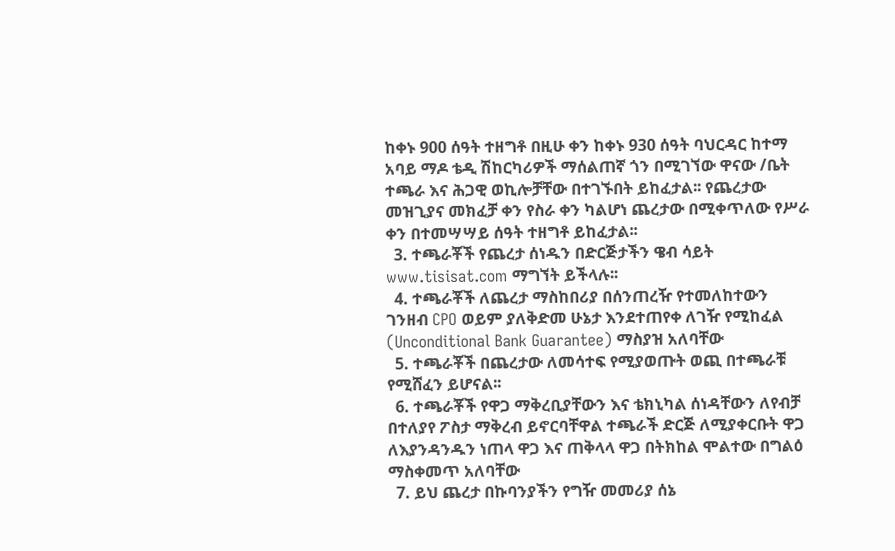ከቀኑ 900 ሰዓት ተዘግቶ በዚሁ ቀን ከቀኑ 930 ሰዓት ባህርዳር ከተማ አባይ ማዶ ቴዲ ሽከርካሪዎች ማሰልጠኛ ጎን በሚገኘው ዋናው /ቤት ተጫራ እና ሕጋዊ ወኪሎቻቸው በተገኙበት ይከፈታል፡፡ የጨረታው መዝጊያና መክፈቻ ቀን የስራ ቀን ካልሆነ ጨረታው በሚቀጥለው የሥራ ቀን በተመሣሣይ ሰዓት ተዘግቶ ይከፈታል፡፡
  3. ተጫራቾች የጨረታ ሰነዱን በድርጅታችን ዌብ ሳይት www.tisisat.com ማግኘት ይችላሉ፡፡
  4. ተጫራቾች ለጨረታ ማስከበሪያ በሰንጠረዥ የተመለከተውን ገንዘብ CPO ወይም ያለቅድመ ሁኔታ እንደተጠየቀ ለገዥ የሚከፈል (Unconditional Bank Guarantee) ማስያዝ አለባቸው
  5. ተጫራቾች በጨረታው ለመሳተፍ የሚያወጡት ወጪ በተጫራቹ የሚሸፈን ይሆናል፡፡
  6. ተጫራቾች የዋጋ ማቅረቢያቸውን እና ቴክኒካል ሰነዳቸውን ለየብቻ በተለያየ ፖስታ ማቅረብ ይኖርባቸዋል ተጫራች ድርጅ ለሚያቀርቡት ዋጋ ለእያንዳንዱን ነጠላ ዋጋ እና ጠቅላላ ዋጋ በትክከል ሞልተው በግልዕ ማስቀመጥ አለባቸው
  7. ይህ ጨረታ በኩባንያችን የግዥ መመሪያ ሰኔ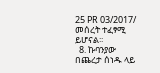25 PR 03/2017/ መሰረት ተፈፃሚ ይሆናል፡፡
  8. ኩባንያው በጨረታ ሰነዱ ላይ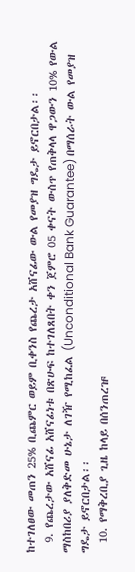ከተገለፀው መጠን 25% ቢጨምር ወይም ቢቀንስ የጨረታ አሸናፊው ውል የመያዝ ግዴታ ይኖርበታል፡፡
  9. የጨረታው አሸናፊ አሸናፊነቱ በጽሁፍ ከተገለጸበት ቀን ጀምሮ 05 ቀናት ውስጥ የጠቅላላ ዋጋውን 10% የውል ማስከበሪያ ያለቅድመ ሁኔታ ለገዥ የሚከፈል (Unconditional Bank Guarantee) በማሰራት ውል የመያዝ ግዴታ ይኖርበታል፡፡
  10. የማቅረቢያ ጊዜ ከላይ በሰንጠረዡ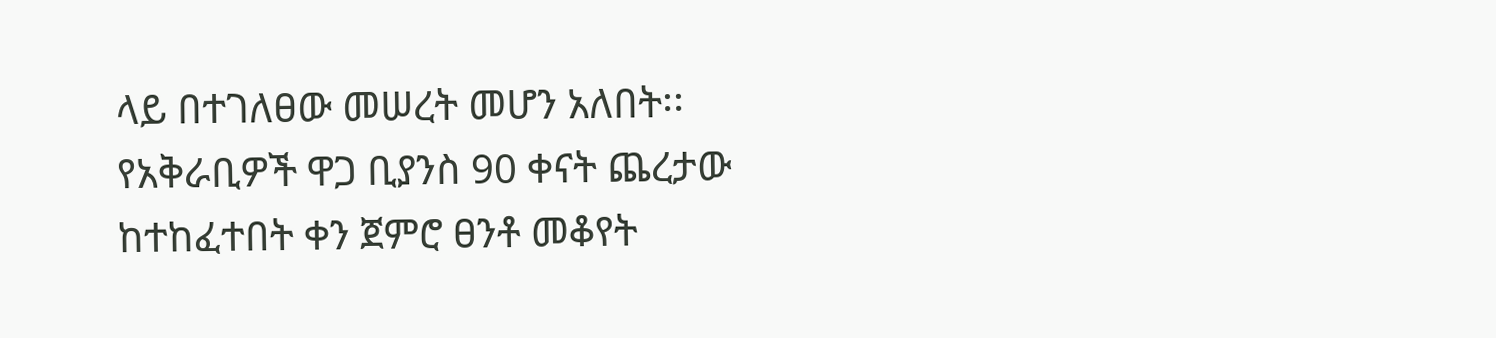ላይ በተገለፀው መሠረት መሆን አለበት፡፡ የአቅራቢዎች ዋጋ ቢያንስ 90 ቀናት ጨረታው ከተከፈተበት ቀን ጀምሮ ፀንቶ መቆየት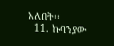አለበት፡፡
  11. ኩባንያው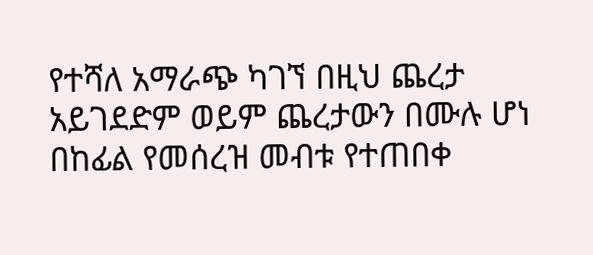የተሻለ አማራጭ ካገኘ በዚህ ጨረታ አይገደድም ወይም ጨረታውን በሙሉ ሆነ በከፊል የመሰረዝ መብቱ የተጠበቀ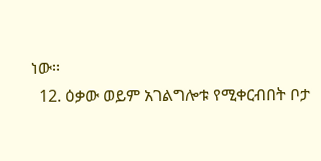ነው፡፡
  12. ዕቃው ወይም አገልግሎቱ የሚቀርብበት ቦታ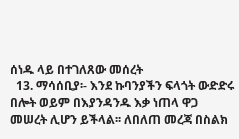ሰነዱ ላይ በተገለጸው መሰረት
  13. ማሳሰቢያ፡- እንደ ኩባንያችን ፍላጎት ውድድሩ በሎት ወይም በእያንዳንዱ እቃ ነጠላ ዋጋ መሠረት ሊሆን ይችላል፡፡ ለበለጠ መረጃ በስልክ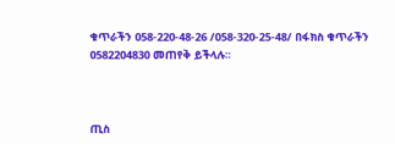ቁጥራችን 058-220-48-26 /058-320-25-48/ በፋክስ ቁጥራችን 0582204830 መጠየቅ ይችላሉ፡፡



ጢስ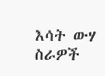እሳት ውሃ ስራዎች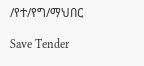/የተ/የግ/ማህበር

Save Tender